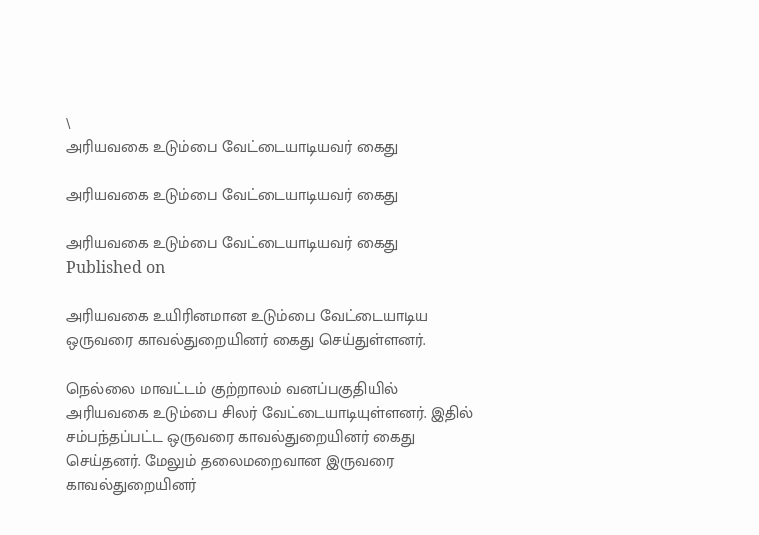\
அரியவகை உடும்பை வேட்டையாடியவர் கைது

அரியவகை உடும்பை வேட்டையாடியவர் கைது

அரியவகை உடும்பை வேட்டையாடியவர் கைது
Published on

அரியவகை உயிரினமான உடும்பை வேட்டையாடிய ஒருவரை காவல்துறையினர் கைது செய்துள்ளனர்.

நெல்லை மாவட்டம் குற்றாலம் வனப்பகுதியில் அரியவகை உடும்பை சிலர் வேட்டையாடியுள்ளனர். இதில் சம்பந்தப்பட்ட ஒருவரை காவல்துறையினர் கைது செய்தனர். மேலும் தலைமறைவான இருவரை காவல்துறையினர்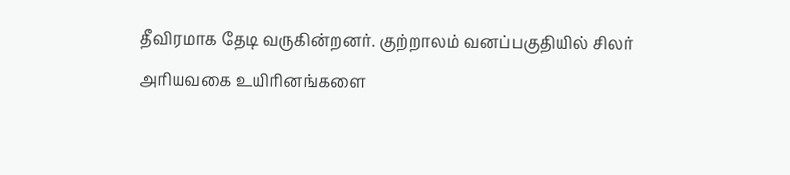தீவிரமாக தேடி வருகின்றனர். குற்றாலம் வனப்பகுதியில் சிலர் அரியவகை உயிரினங்களை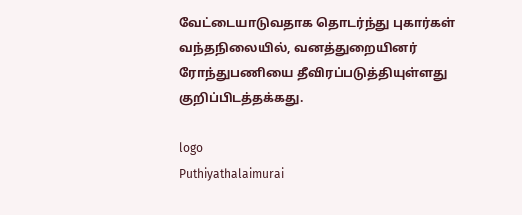வேட்டையாடுவதாக தொடர்ந்து புகார்கள் வந்தநிலையில், வனத்துறையினர் ரோந்துபணியை தீவிரப்படுத்தியுள்ளது குறிப்பிடத்தக்கது.

logo
Puthiyathalaimurai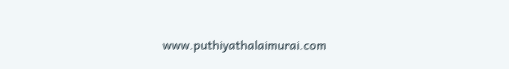www.puthiyathalaimurai.com